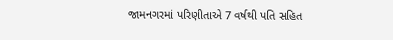જામનગરમાં પરિણીતાએ 7 વર્ષથી પતિ સહિત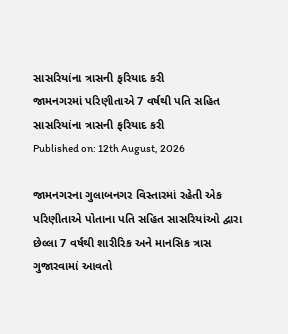સાસરિયાંના ત્રાસની ફરિયાદ કરી
જામનગરમાં પરિણીતાએ 7 વર્ષથી પતિ સહિત સાસરિયાંના ત્રાસની ફરિયાદ કરી
Published on: 12th August, 2026

જામનગરના ગુલાબનગર વિસ્તારમાં રહેતી એક પરિણીતાએ પોતાના પતિ સહિત સાસરિયાંઓ દ્વારા છેલ્લા 7 વર્ષથી શારીરિક અને માનસિક ત્રાસ ગુજારવામાં આવતો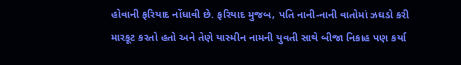હોવાની ફરિયાદ નોંધાવી છે. ફરિયાદ મુજબ, પતિ નાની-નાની વાતોમાં ઝઘડો કરી મારકૂટ કરતો હતો અને તેણે યાસ્મીન નામની યુવતી સાથે બીજા નિકાહ પણ કર્યા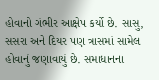હોવાનો ગંભીર આક્ષેપ કર્યો છે. સાસુ, સસરા અને દિયર પણ ત્રાસમાં સામેલ હોવાનું જણાવાયું છે. સમાધાનના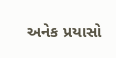અનેક પ્રયાસો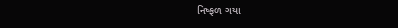નિષ્ફળ ગયા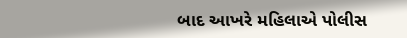બાદ આખરે મહિલાએ પોલીસ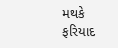મથકે ફરિયાદ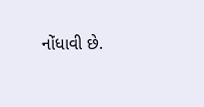નોંધાવી છે.